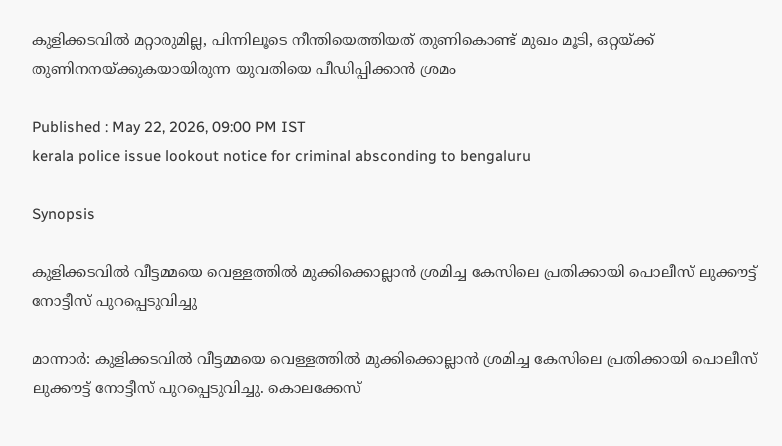കുളിക്കടവിൽ മറ്റാരുമില്ല, പിന്നിലൂടെ നീന്തിയെത്തിയത് തുണികൊണ്ട് മുഖം മൂടി, ഒറ്റയ്ക്ക് തുണിനനയ്ക്കുകയായിരുന്ന യുവതിയെ പീഡിപ്പിക്കാൻ ശ്രമം

Published : May 22, 2026, 09:00 PM IST
kerala police issue lookout notice for criminal absconding to bengaluru

Synopsis

കുളിക്കടവിൽ വീട്ടമ്മയെ വെള്ളത്തിൽ മുക്കിക്കൊല്ലാൻ ശ്രമിച്ച കേസിലെ പ്രതിക്കായി പൊലീസ് ലുക്കൗട്ട് നോട്ടീസ് പുറപ്പെടുവിച്ചു

മാന്നാർ: കുളിക്കടവിൽ വീട്ടമ്മയെ വെള്ളത്തിൽ മുക്കിക്കൊല്ലാൻ ശ്രമിച്ച കേസിലെ പ്രതിക്കായി പൊലീസ് ലുക്കൗട്ട് നോട്ടീസ് പുറപ്പെടുവിച്ചു. കൊലക്കേസ്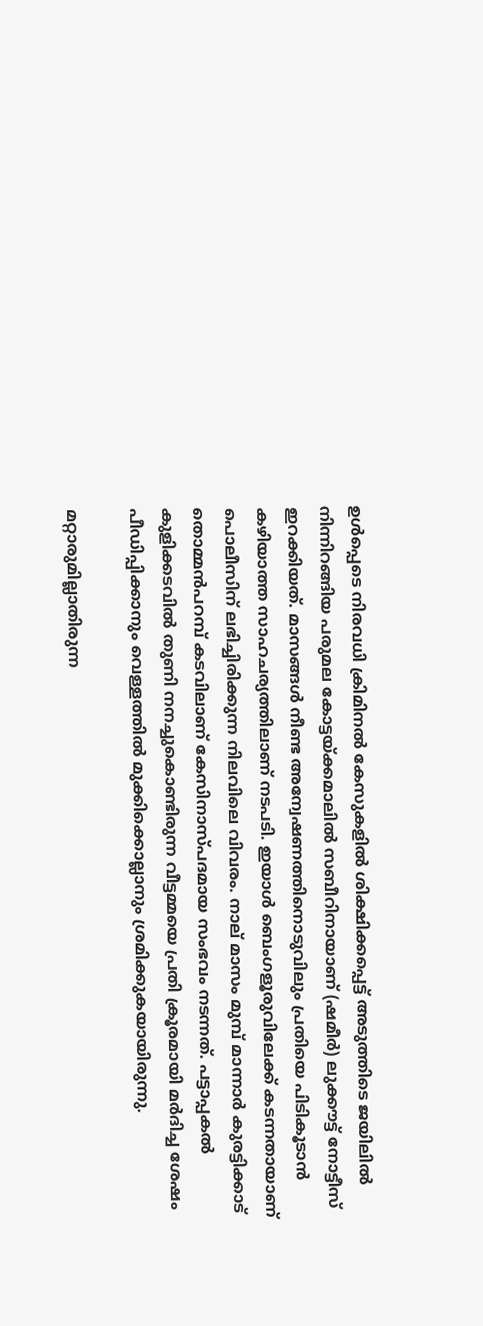ഉൾപ്പെടെ നിരവധി ക്രിമിനൽ കേസുകളിൽ ശിക്ഷിക്കപ്പെട്ട് അടുത്തിടെ ജയിലിൽ നിന്നിറങ്ങിയ പരുമല കോട്ടയ്ക്കമാലിൽ സബീറിനായാണ് (ഷമീർ) ലുക്കൗട്ട് നോട്ടീസ് ഇറക്കിയത്. മാസങ്ങൾ നീണ്ട അന്വേഷണത്തിനൊടുവിലും പ്രതിയെ പിടികൂടാൻ കഴിയാത്ത സാഹചര്യത്തിലാണ് നടപടി. ഇയാൾ ബെംഗളൂരുവിലേക്ക് കടന്നതായാണ് പൊലീസിന് ലഭിച്ചിരിക്കുന്ന നിലവിലെ വിവരം. നാല് മാസം മുമ്പ് മാന്നാർ കുരട്ടിക്കാട് തൊമ്മൻപറമ്പ് കടവിലാണ് കേസിനാസ്പദമായ സംഭവം നടന്നത്. പട്ടാപ്പകൽ കുളിക്കടവിൽ തുണി നനച്ചുകൊണ്ടിരുന്ന വീട്ടമ്മയെ പ്രതി ക്രൂരമായി മർദിച്ച ശേഷം പീഡിപ്പിക്കാനും വെള്ളത്തിൽ മുക്കിക്കൊല്ലാനും ശ്രമിക്കുകയായിരുന്നു.

മറ്റാരുമില്ലാതിരുന്ന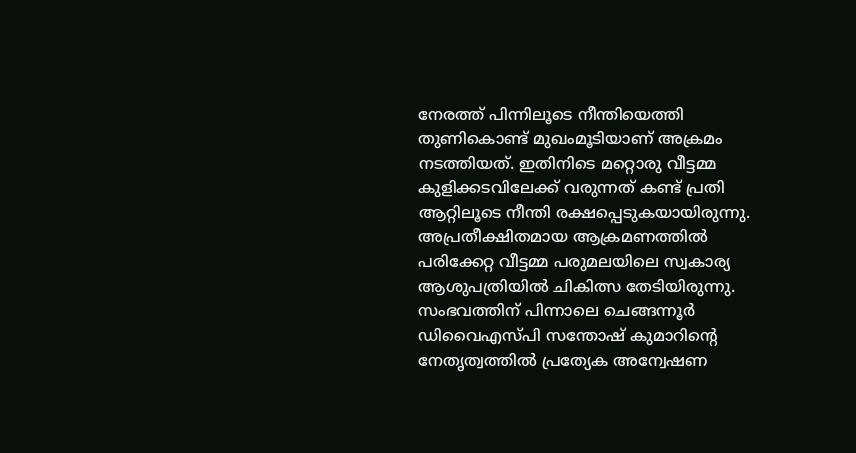നേരത്ത് പിന്നിലൂടെ നീന്തിയെത്തി തുണികൊണ്ട് മുഖംമൂടിയാണ് അക്രമം നടത്തിയത്. ഇതിനിടെ മറ്റൊരു വീട്ടമ്മ കുളിക്കടവിലേക്ക് വരുന്നത് കണ്ട് പ്രതി ആറ്റിലൂടെ നീന്തി രക്ഷപ്പെടുകയായിരുന്നു. അപ്രതീക്ഷിതമായ ആക്രമണത്തിൽ പരിക്കേറ്റ വീട്ടമ്മ പരുമലയിലെ സ്വകാര്യ ആശുപത്രിയിൽ ചികിത്സ തേടിയിരുന്നു. സംഭവത്തിന് പിന്നാലെ ചെങ്ങന്നൂർ ഡിവൈഎസ്‌പി സന്തോഷ് കുമാറിന്റെ നേതൃത്വത്തിൽ പ്രത്യേക അന്വേഷണ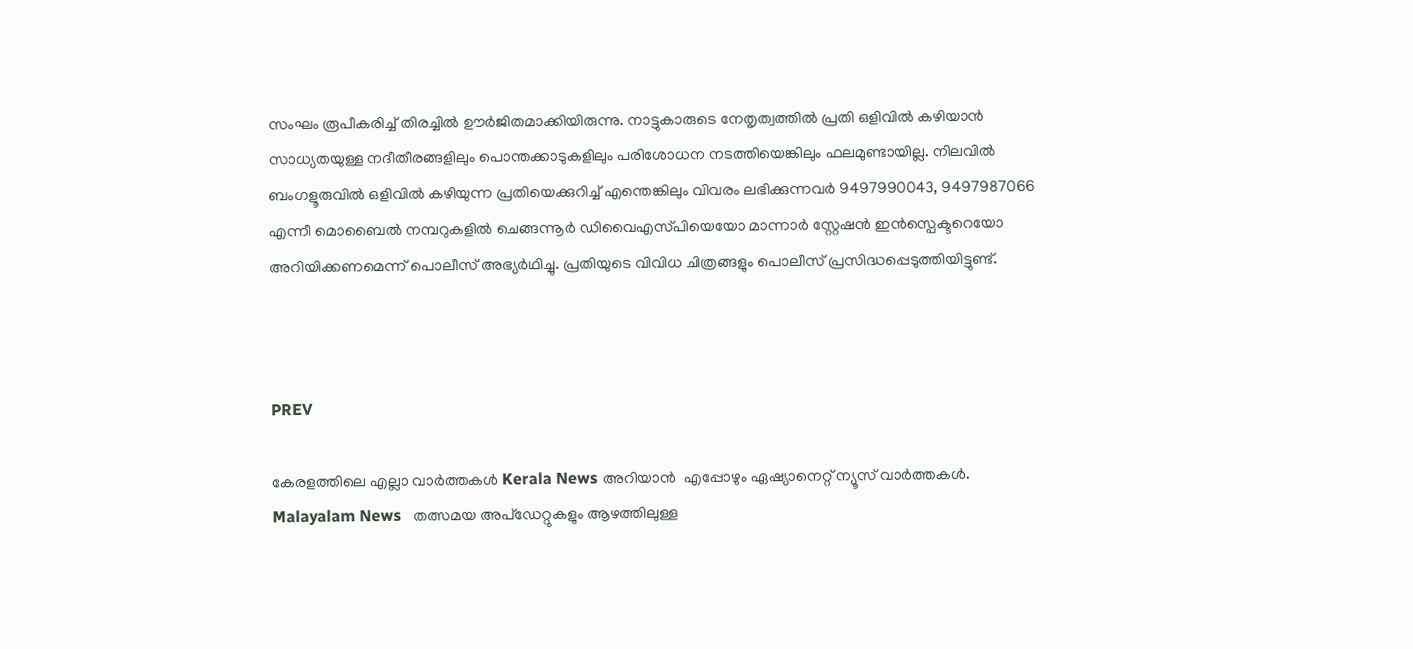സംഘം രൂപീകരിച്ച് തിരച്ചിൽ ഊർജിതമാക്കിയിരുന്നു. നാട്ടുകാരുടെ നേതൃത്വത്തിൽ പ്രതി ഒളിവിൽ കഴിയാൻ സാധ്യതയുള്ള നദീതീരങ്ങളിലും പൊന്തക്കാടുകളിലും പരിശോധന നടത്തിയെങ്കിലും ഫലമുണ്ടായില്ല. നിലവിൽ ബംഗളൂരുവിൽ ഒളിവിൽ കഴിയുന്ന പ്രതിയെക്കുറിച്ച് എന്തെങ്കിലും വിവരം ലഭിക്കുന്നവർ 9497990043, 9497987066 എന്നീ മൊബൈൽ നമ്പറുകളിൽ ചെങ്ങന്നൂർ ഡിവൈഎസ്‌പിയെയോ മാന്നാർ സ്റ്റേഷൻ ഇൻസ്പെക്ടറെയോ അറിയിക്കണമെന്ന് പൊലീസ് അഭ്യർഥിച്ചു. പ്രതിയുടെ വിവിധ ചിത്രങ്ങളും പൊലീസ് പ്രസിദ്ധപ്പെടുത്തിയിട്ടുണ്ട്.



PREV

കേരളത്തിലെ എല്ലാ വാർത്തകൾ Kerala News അറിയാൻ  എപ്പോഴും ഏഷ്യാനെറ്റ് ന്യൂസ് വാർത്തകൾ.  Malayalam News   തത്സമയ അപ്‌ഡേറ്റുകളും ആഴത്തിലുള്ള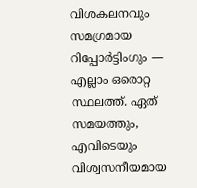വിശകലനവും സമഗ്രമായ റിപ്പോർട്ടിംഗും — എല്ലാം ഒരൊറ്റ സ്ഥലത്ത്. ഏത് സമയത്തും, എവിടെയും വിശ്വസനീയമായ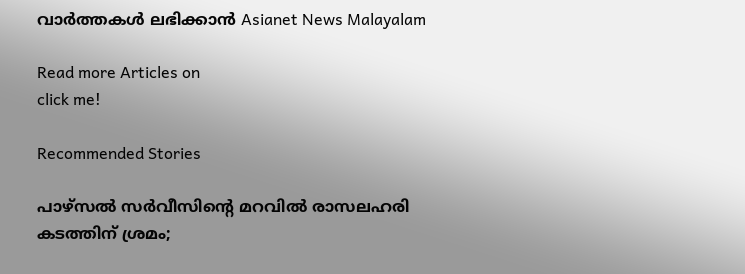വാർത്തകൾ ലഭിക്കാൻ Asianet News Malayalam

Read more Articles on
click me!

Recommended Stories

പാഴ്സൽ സർവീസിന്റെ മറവിൽ രാസലഹരി കടത്തിന് ശ്രമം;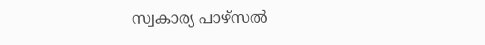സ്വകാര്യ പാഴ്സൽ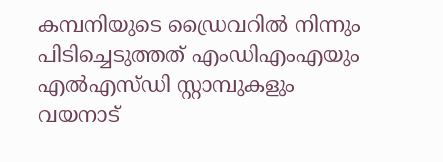കമ്പനിയുടെ ഡ്രൈവറിൽ നിന്നും പിടിച്ചെടുത്തത് എംഡിഎംഎയും എൽഎസ്ഡി സ്റ്റാമ്പുകളും
വയനാട്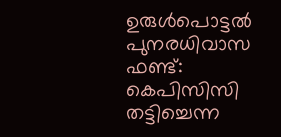ഉരുൾപൊട്ടൽ പുനരധിവാസ ഫണ്ട്‌: കെപിസിസി തട്ടിച്ചെന്ന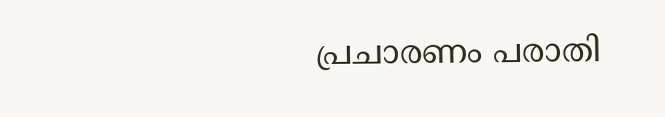പ്രചാരണം പരാതി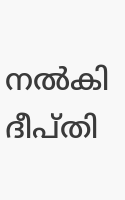നൽകി ദീപ്തി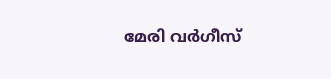മേരി വർഗീസ്